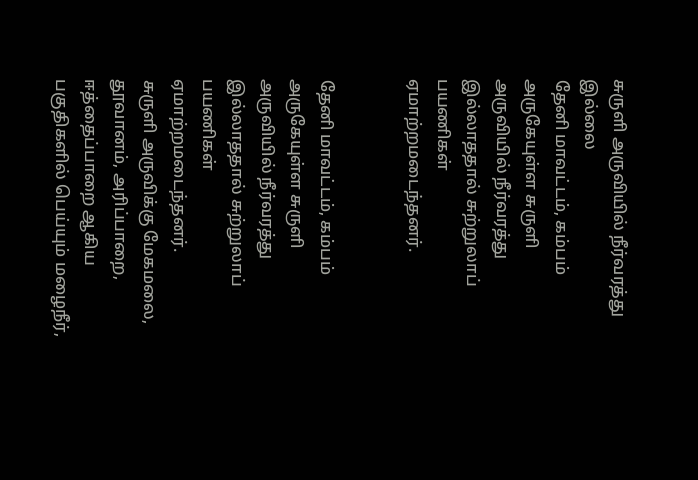சுருளி அருவியில் நீர்வரத்து இல்லை
தேனி மாவட்டம், கம்பம் அருகேயுள்ள சுருளி அருவியில் நீர்வரத்து இல்லாததால் சுற்றுலாப் பயணிகள் ஏமாற்றமடைந்தனர்.


தேனி மாவட்டம், கம்பம் அருகேயுள்ள சுருளி அருவியில் நீர்வரத்து இல்லாததால் சுற்றுலாப் பயணிகள் ஏமாற்றமடைந்தனர்.
சுருளி அருவிக்கு மேகமலை, தூவானம், அரிப்பாறை, ஈத்தைப்பாறை ஆகிய பகுதிகளில் பெய்யும் மழைநீர்,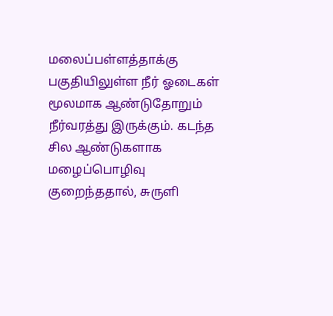மலைப்பள்ளத்தாக்கு பகுதியிலுள்ள நீர் ஓடைகள் மூலமாக ஆண்டுதோறும் நீர்வரத்து இருக்கும். கடந்த சில ஆண்டுகளாக மழைப்பொழிவு குறைந்ததால், சுருளி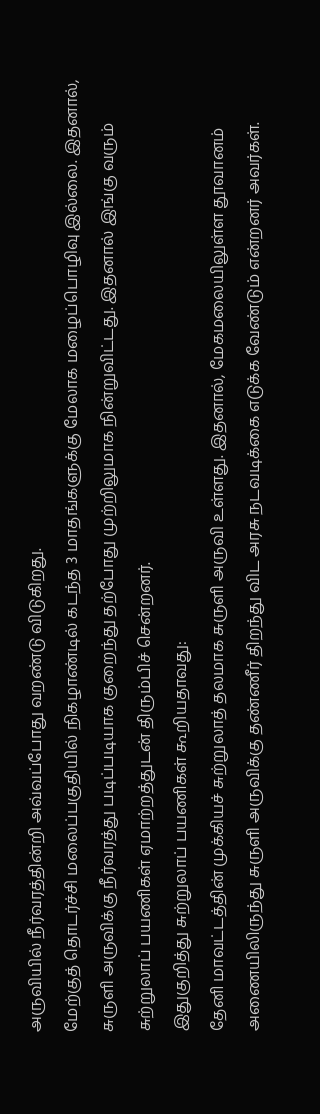அருவியில் நீர்வரத்தின்றி அவ்வப்போது வறண்டு விடுகிறது.
மேற்குத் தொடர்ச்சி மலைப்பகுதியில் நிகழாண்டில் கடந்த 3 மாதங்களுக்கு மேலாக மழைப்பொழிவு இல்லை. இதனால், சுருளி அருவிக்கு நீர்வரத்து படிப்படியாக குறைந்து தற்போது முற்றிலுமாக நின்றுவிட்டது. இதனால் இங்கு வரும் சுற்றுலாப் பயணிகள் ஏமாற்றத்துடன் திரும்பிச் சென்றனர்.
இதுகுறித்து சுற்றுலாப் பயணிகள் கூறியதாவது:
தேனி மாவட்டத்தின் முக்கியச் சுற்றுலாத் தலமாக சுருளி அருவி உள்ளது. இதனால், மேகமலையிலுள்ள தூவானம் அணையிலிருந்து சுருளி அருவிக்கு தண்ணீர் திறந்து விட அரசு நடவடிக்கை எடுக்க வேண்டும் என்றனர் அவர்கள்.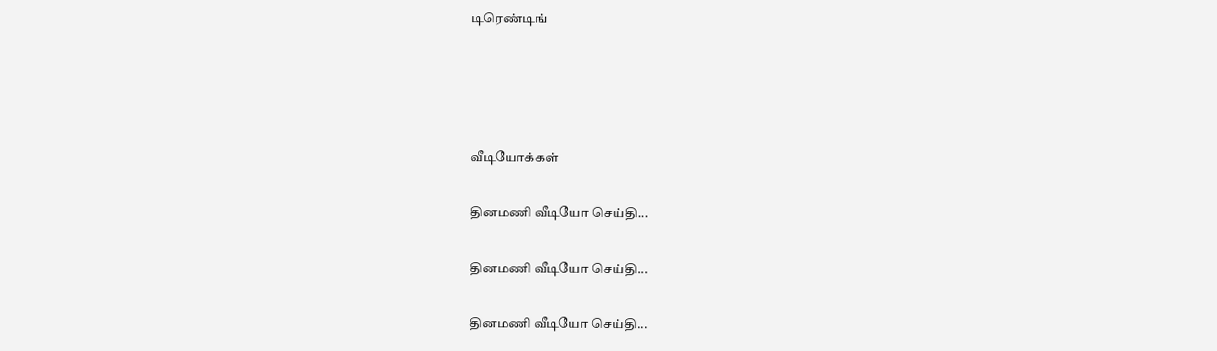டிரெண்டிங்




வீடியோக்கள்

தினமணி வீடியோ செய்தி...

தினமணி வீடியோ செய்தி...

தினமணி வீடியோ செய்தி...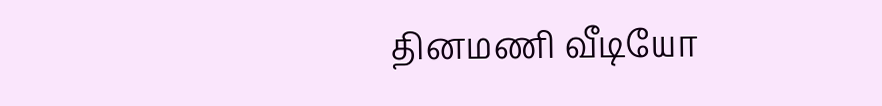தினமணி வீடியோ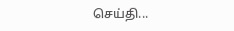செய்தி...